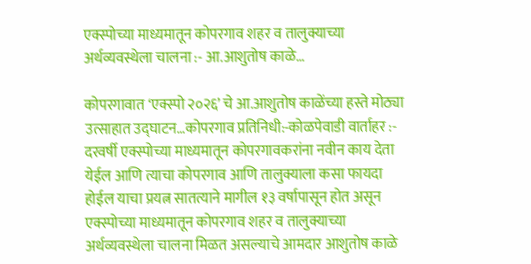एक्स्पोच्या माध्यमातून कोपरगाव शहर व तालुक्याच्या अर्थव्यवस्थेला चालना :- आ.आशुतोष काळे…

कोपरगावात ‘एक्स्पो २०२६’ चे आ.आशुतोष काळेंच्या हस्ते मोठ्या उत्साहात उद्घाटन…कोपरगाव प्रतिनिधी:-कोळपेवाडी वार्ताहर :- दरवर्षी एक्स्पोच्या माध्यमातून कोपरगावकरांना नवीन काय देता येईल आणि त्याचा कोपरगाव आणि तालुक्याला कसा फायदा होईल याचा प्रयत्न सातत्याने मागील १३ वर्षापासून होत असून एक्स्पोच्या माध्यमातून कोपरगाव शहर व तालुक्याच्या अर्थव्यवस्थेला चालना मिळत असल्याचे आमदार आशुतोष काळे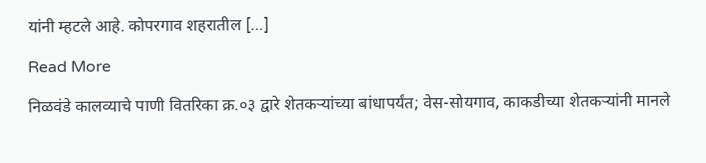यांनी म्हटले आहे. कोपरगाव शहरातील […]

Read More

निळवंडे कालव्याचे पाणी वितरिका क्र.०३ द्वारे शेतकऱ्यांच्या बांधापर्यंत; वेस-सोयगाव, काकडीच्या शेतकऱ्यांनी मानले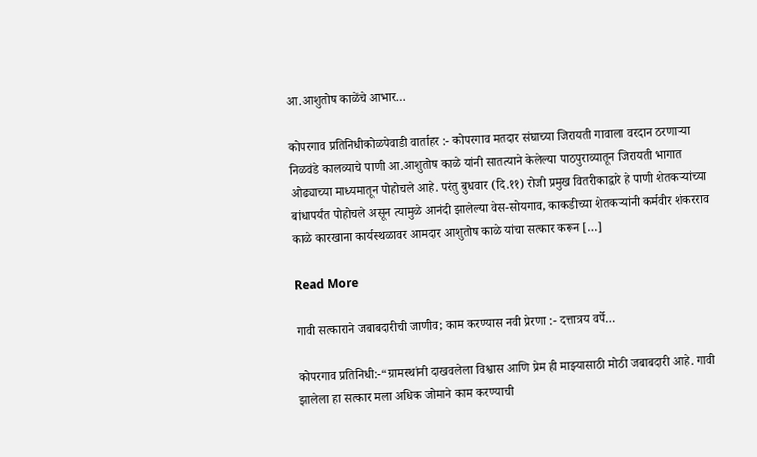आ.आशुतोष काळेंचे आभार…

कोपरगाव प्रतिनिधीकोळपेवाडी वार्ताहर :- कोपरगाव मतदार संघाच्या जिरायती गावाला वरदान ठरणाऱ्या निळवंडे कालव्याचे पाणी आ.आशुतोष काळे यांनी सातत्याने केलेल्या पाठपुराव्यातून जिरायती भागात ओढ्याच्या माध्यमातून पोहोचले आहे. परंतु बुधवार (दि.११) रोजी प्रमुख वितरीकाद्वारे हे पाणी शेतकऱ्यांच्या बांधापर्यंत पोहोचले असून त्यामुळे आनंदी झालेल्या वेस-सोयगाव, काकडीच्या शेतकऱ्यांनी कर्मवीर शंकरराव काळे कारखाना कार्यस्थळावर आमदार आशुतोष काळे यांचा सत्कार करून […]

Read More

गावी सत्काराने जबाबदारीची जाणीव; काम करण्यास नवी प्रेरणा :- दत्तात्रय वर्पे…

कोपरगाव प्रतिनिधी:-“ग्रामस्थांनी दाखवलेला विश्वास आणि प्रेम ही माझ्यासाठी मोठी जबाबदारी आहे. गावी झालेला हा सत्कार मला अधिक जोमाने काम करण्याची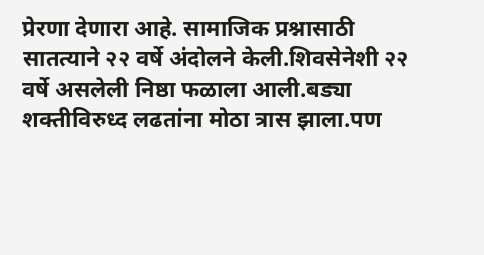प्रेरणा देणारा आहे. सामाजिक प्रश्नासाठी सातत्याने २२ वर्षे अंदोलने केली.शिवसेनेशी २२ वर्षे असलेली निष्ठा फळाला आली.बड्या शक्तीविरुध्द लढतांना मोठा त्रास झाला.पण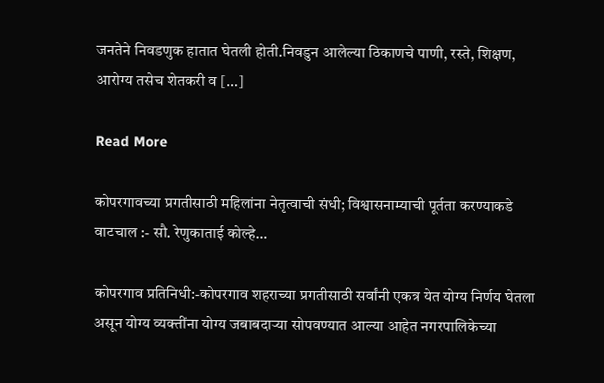जनतेने निवडणुक हातात घेतली होती.निवडुन आलेल्या ठिकाणचे पाणी, रस्ते, शिक्षण, आरोग्य तसेच शेतकरी व […]

Read More

कोपरगावच्या प्रगतीसाठी महिलांना नेतृत्वाची संधी; विश्वासनाम्याची पूर्तता करण्याकडे वाटचाल :- सौ. रेणुकाताई कोल्हे…

कोपरगाव प्रतिनिधी:-कोपरगाव शहराच्या प्रगतीसाठी सर्वांनी एकत्र येत योग्य निर्णय घेतला असून योग्य व्यक्तींना योग्य जबाबदाऱ्या सोपवण्यात आल्या आहेत नगरपालिकेच्या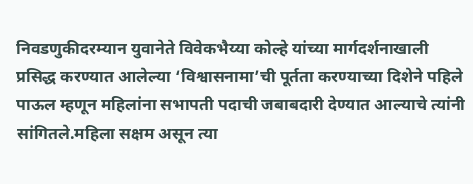निवडणुकीदरम्यान युवानेते विवेकभैय्या कोल्हे यांच्या मार्गदर्शनाखाली प्रसिद्ध करण्यात आलेल्या ‘विश्वासनामा’ची पूर्तता करण्याच्या दिशेने पहिले पाऊल म्हणून महिलांना सभापती पदाची जबाबदारी देण्यात आल्याचे त्यांनी सांगितले.महिला सक्षम असून त्या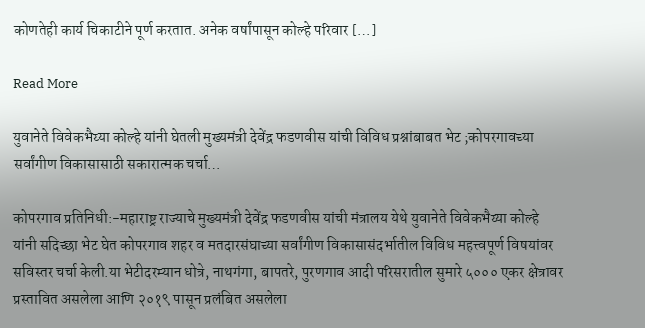कोणतेही कार्य चिकाटीने पूर्ण करतात. अनेक वर्षांपासून कोल्हे परिवार […]

Read More

युवानेते विवेकभैय्या कोल्हे यांनी घेतली मुख्यमंत्री देवेंद्र फडणवीस यांची विविध प्रश्नांबाबत भेट ;कोपरगावच्या सर्वांगीण विकासासाठी सकारात्मक चर्चा…

कोपरगाव प्रतिनिधी:-महाराष्ट्र राज्याचे मुख्यमंत्री देवेंद्र फडणवीस यांची मंत्रालय येथे युवानेते विवेकभैय्या कोल्हे यांनी सदिच्छा भेट घेत कोपरगाव शहर व मतदारसंघाच्या सर्वांगीण विकासासंदर्भातील विविध महत्त्वपूर्ण विषयांवर सविस्तर चर्चा केली.या भेटीदरम्यान धोत्रे, नाथगंगा, बापतरे, पुरणगाव आदी परिसरातील सुमारे ५००० एकर क्षेत्रावर प्रस्तावित असलेला आणि २०१९ पासून प्रलंबित असलेला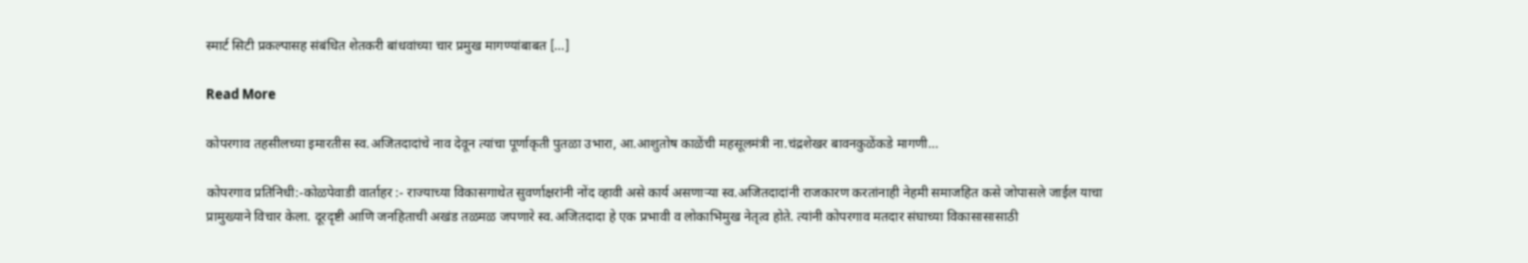स्मार्ट सिटी प्रकल्पासह संबंधित शेतकरी बांधवांच्या चार प्रमुख मागण्यांबाबत […]

Read More

कोपरगाव तहसीलच्या इमारतीस स्व.अजितदादांचे नाव देवून त्यांचा पूर्णाकृती पुतळा उभारा, आ.आशुतोष काळेंची महसूलमंत्री ना.चंद्रशेखर बावनकुळेंकडे मागणी…

कोपरगाव प्रतिनिधी:-कोळपेवाडी वार्ताहर :- राज्याच्या विकासगाथेत सुवर्णाक्षरांनी नोंद व्हावी असे कार्य असणाऱ्या स्व.अजितदादांनी राजकारण करतांनाही नेहमी समाजहित कसे जोपासले जाईल याचा प्रामुख्याने विचार केला. दूरदृष्टी आणि जनहिताची अखंड तळमळ जपणारे स्व.अजितदादा हे एक प्रभावी व लोकाभिमुख नेतृत्व होते. त्यांनी कोपरगाव मतदार संघाच्या विकासासासाठी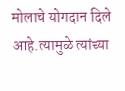मोलाचे योगदान दिले आहे.त्यामुळे त्यांच्या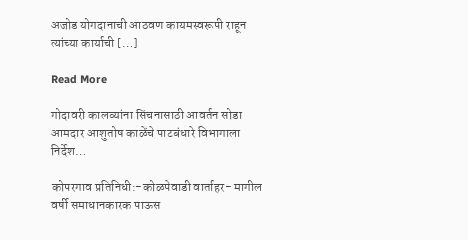अजोड योगदानाची आठवण कायमस्वरूपी राहून त्यांच्या कार्याची […]

Read More

गोदावरी कालव्यांना सिंचनासाठी आवर्तन सोडा आमदार आशुतोष काळेंचे पाटबंधारे विभागाला निर्देश…

कोपरगाव प्रतिनिधी:-कोळपेवाडी वार्ताहर- मागील वर्षी समाधानकारक पाऊस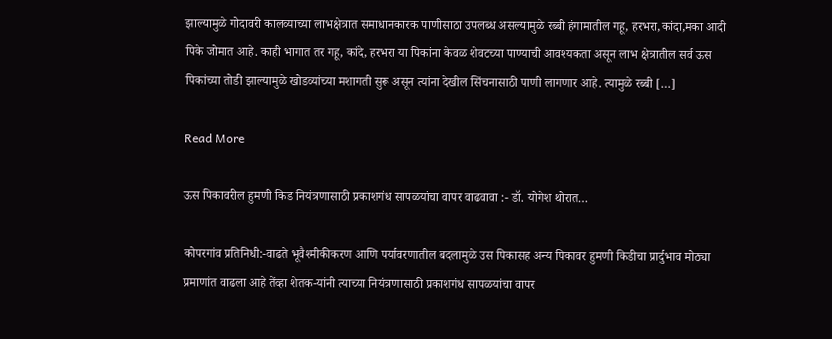झाल्यामुळे गोदावरी कालव्याच्या लाभक्षेत्रात समाधानकारक पाणीसाठा उपलब्ध असल्यामुळे रब्बी हंगामातील गहू, हरभरा,कांदा,मका आदी पिके जोमात आहे. काही भागात तर गहू, कांदे, हरभरा या पिकांना केवळ शेवटच्या पाण्याची आवश्यकता असून लाभ क्षेत्रातील सर्व ऊस पिकांच्या तोडी झाल्यामुळे खोडव्यांच्या मशागती सुरू असून त्यांना देखील सिंचनासाठी पाणी लागणार आहे. त्यामुळे रब्बी […]

Read More

ऊस पिकावरील हुमणी किड नियंत्रणासाठी प्रकाशगंध सापळयांचा वापर वाढवावा :- डॉ. योगेश थोरात…

कोपरगांव प्रतिनिधी:-वाढते भूवैश्मीकीकरण आणि पर्यावरणातील बदलामुळे उस पिकासह अन्य पिकावर हुमणी किडीचा प्रार्दुभाव मोठ्या प्रमाणांत वाढला आहे तेंव्हा शेतक-यांनी त्याच्या नियंत्रणासाठी प्रकाशगंध सापळयांचा वापर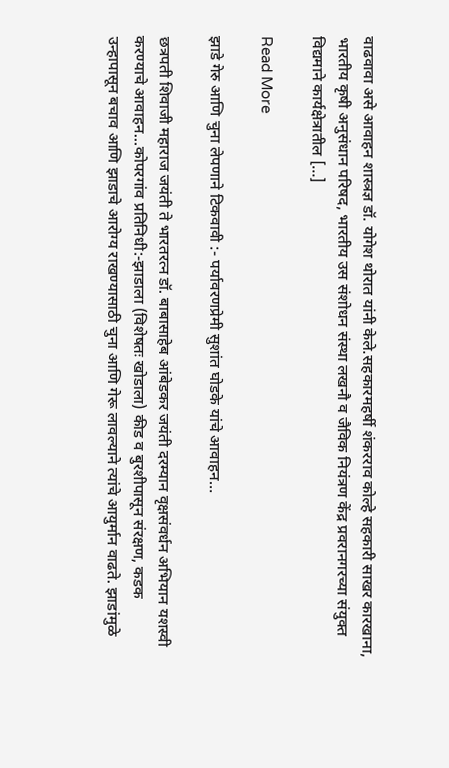वाढवावा असे आवाहन शास्त्रज्ञ डॉ. योगेश थोरात यांनी केले.सहकारमहर्षी शंकरराव कोल्हे सहकारी साखर कारखाना, भारतीय कृषी अनुसंधान परिषद, भारतीय उस संशोधन संस्था लखनौ व जैविक नियंत्रण केंद्र प्रवरानगरच्या संयुक्त विद्यमाने कार्यक्षेत्रातील […]

Read More

झाडे गेरु आणि चुना लेपणाने टिकवावी :- पर्यावरणप्रेमी सुशांत घोडके यांचे आवाहन…

छत्रपती शिवाजी महाराज जयंती ते भारतरत्न डॉ. बाबासाहेब आंबेडकर जयंती दरम्यान वृक्षसंवर्धन अभियान यशस्वी करण्याचे आवाहन…कोपरगांव प्रतिनिधी:-झाडाला (विशेषतः खोडाला) कीड व बुरशीपासून संरक्षण, कडक उन्हापासून बचाव आणि झाडाचे आरोग्य राखण्यासाठी चुना आणि गेरू लावल्याने त्यांचे आयुर्मान वाढते. झाडांमुळे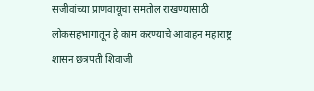सजीवांच्या प्राणवायूचा समतोल राखण्यासाठी लोकसहभागातून हे काम करण्याचे आवाहन महाराष्ट्र शासन छत्रपती शिवाजी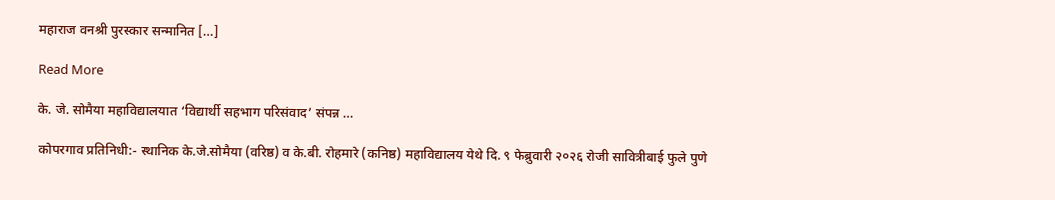महाराज वनश्री पुरस्कार सन्मानित […]

Read More

के. जे. सोमैया महाविद्यालयात ‘विद्यार्थी सहभाग परिसंवाद’ संपन्न …

कोपरगाव प्रतिनिधी:- स्थानिक के.जे.सोमैया (वरिष्ठ) व के.बी. रोहमारे (कनिष्ठ) महाविद्यालय येथे दि. ९ फेब्रुवारी २०२६ रोजी सावित्रीबाई फुले पुणे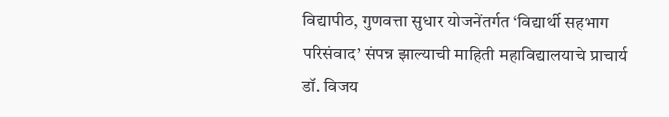विद्यापीठ, गुणवत्ता सुधार योजनेंतर्गत ‘विद्यार्थी सहभाग परिसंवाद’ संपन्न झाल्याची माहिती महाविद्यालयाचे प्राचार्य डॉ. विजय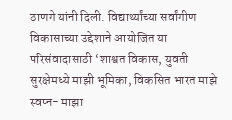ठाणगे यांनी दिली. विद्यार्थ्यांच्या सर्वांगीण विकासाच्या उद्देशाने आयोजित या परिसंवादासाठी ‘शाश्वत विकास, युवती सुरक्षेमध्ये माझी भूमिका, विकसित भारत माझे स्वप्न- माझा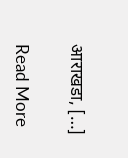आराखडा, […]

Read More